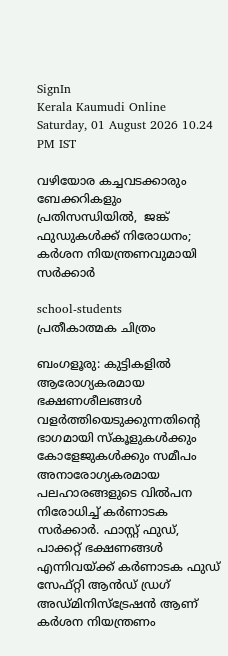SignIn
Kerala Kaumudi Online
Saturday, 01 August 2026 10.24 PM IST

വഴിയോര കച്ചവടക്കാരും ബേക്കറികളും പ്രതിസന്ധിയിൽ,  ജങ്ക് ഫുഡുകൾക്ക് നിരോധനം; കർശന നിയന്ത്രണവുമായി സർക്കാർ

school-students
പ്രതീകാത്മക ചിത്രം

ബംഗളൂരു: കുട്ടികളിൽ ആരോഗ്യകരമായ ഭക്ഷണശീലങ്ങൾ വളർത്തിയെടുക്കുന്നതിന്റെ ഭാഗമായി സ്‌കൂളുകൾക്കും കോളേജുകൾക്കും സമീപം അനാരോഗ്യകരമായ പലഹാരങ്ങളുടെ വിൽപന നിരോധിച്ച് കർണാടക സർക്കാ‌ർ. ഫാസ്റ്റ് ഫുഡ്, പാക്കറ്റ് ഭക്ഷണങ്ങൾ എന്നിവയ്ക്ക് കർണാടക ഫുഡ് സേഫ്റ്റി ആൻഡ് ഡ്രഗ് അഡ്മിനിസ്‌ട്രേഷൻ ആണ് കർശന നിയന്ത്രണം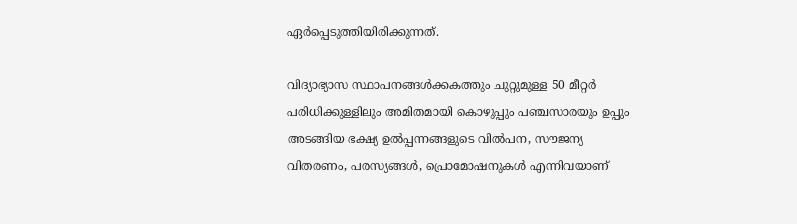ഏർപ്പെടുത്തിയിരിക്കുന്നത്.

വിദ്യാഭ്യാസ സ്ഥാപനങ്ങൾക്കകത്തും ചുറ്റുമുള്ള 50 മീറ്റർ പരിധിക്കുള്ളിലും അമിതമായി കൊഴുപ്പും പഞ്ചസാരയും ഉപ്പും അടങ്ങിയ ഭക്ഷ്യ ഉൽപ്പന്നങ്ങളുടെ വിൽപന, സൗജന്യ വിതരണം, പരസ്യങ്ങൾ, പ്രൊമോഷനുകൾ എന്നിവയാണ്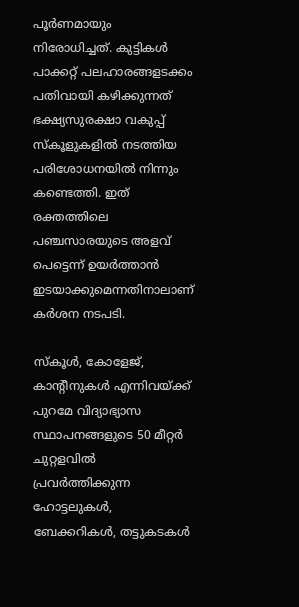പൂർണമായും നിരോധിച്ചത്. കുട്ടികൾ പാക്കറ്റ് പലഹാരങ്ങളടക്കം പതിവായി കഴിക്കുന്നത് ഭക്ഷ്യസുരക്ഷാ വകുപ്പ് സ്‌കൂളുകളിൽ നടത്തിയ പരിശോധനയിൽ നിന്നും കണ്ടെത്തി. ഇത് രക്തത്തിലെ പഞ്ചസാരയുടെ അളവ് പെട്ടെന്ന് ഉയർത്താൻ ഇടയാക്കുമെന്നതിനാലാണ് കർശന നടപടി.

സ്‌കൂൾ, കോളേജ്, കാന്റീനുകൾ എന്നിവയ്ക്ക് പുറമേ വിദ്യാഭ്യാസ സ്ഥാപനങ്ങളുടെ 50 മീറ്റർ ചുറ്റളവിൽ പ്രവർത്തിക്കുന്ന ഹോട്ടലുകൾ, ബേക്കറികൾ, തട്ടുകടകൾ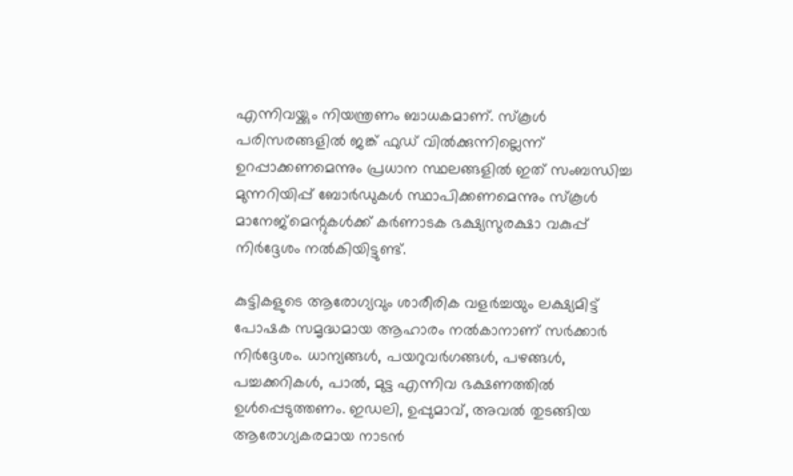എന്നിവയ്ക്കും നിയന്ത്രണം ബാധകമാണ്. സ്‌കൂൾ പരിസരങ്ങളിൽ ജങ്ക് ഫുഡ് വിൽക്കുന്നില്ലെന്ന് ഉറപ്പാക്കണമെന്നും പ്രധാന സ്ഥലങ്ങളിൽ ഇത് സംബന്ധിച്ച മുന്നറിയിപ്പ് ബോർഡുകൾ സ്ഥാപിക്കണമെന്നും സ്‌കൂൾ മാനേജ്‌മെന്റുകൾക്ക് കർണാടക ഭക്ഷ്യസുരക്ഷാ വകുപ്പ് നിർദ്ദേശം നൽകിയിട്ടുണ്ട്.

കുട്ടികളുടെ ആരോഗ്യവും ശാരീരിക വളർച്ചയും ലക്ഷ്യമിട്ട് പോഷക സമൃദ്ധമായ ആഹാരം നൽകാനാണ് സർക്കാർ നിർദ്ദേശം. ധാന്യങ്ങൾ, പയറുവർഗങ്ങൾ, പഴങ്ങൾ, പച്ചക്കറികൾ, പാൽ, മുട്ട എന്നിവ ഭക്ഷണത്തിൽ ഉൾപ്പെടുത്തണം. ഇഡലി, ഉപ്പുമാവ്, അവൽ തുടങ്ങിയ ആരോഗ്യകരമായ നാടൻ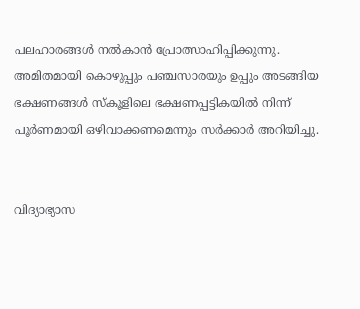പലഹാരങ്ങൾ നൽകാൻ പ്രോത്സാഹിപ്പിക്കുന്നു. അമിതമായി കൊഴുപ്പും പഞ്ചസാരയും ഉപ്പും അടങ്ങിയ ഭക്ഷണങ്ങൾ സ്‌കൂളിലെ ഭക്ഷണപ്പട്ടികയിൽ നിന്ന് പൂർണമായി ഒഴിവാക്കണമെന്നും സർക്കാർ അറിയിച്ചു.


വിദ്യാഭ്യാസ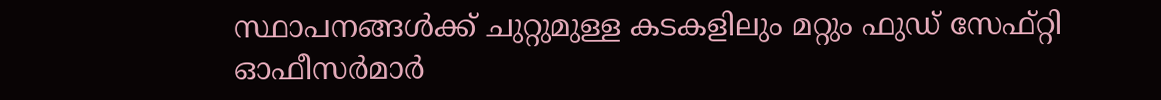സ്ഥാപനങ്ങൾക്ക് ചുറ്റുമുള്ള കടകളിലും മറ്റും ഫുഡ് സേഫ്റ്റി ഓഫീസർമാർ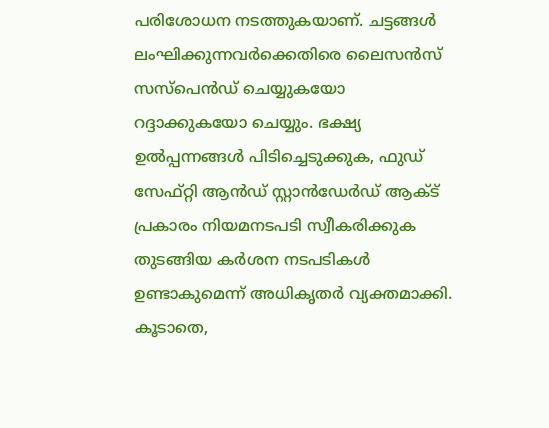പരിശോധന നടത്തുകയാണ്. ചട്ടങ്ങൾ ലംഘിക്കുന്നവർക്കെതിരെ ലൈസൻസ് സസ്‌പെൻഡ് ചെയ്യുകയോ റദ്ദാക്കുകയോ ചെയ്യും. ഭക്ഷ്യ ഉൽപ്പന്നങ്ങൾ പിടിച്ചെടുക്കുക, ഫുഡ് സേഫ്റ്റി ആൻഡ് സ്റ്റാൻഡേർഡ് ആക്ട് പ്രകാരം നിയമനടപടി സ്വീകരിക്കുക തുടങ്ങിയ കർശന നടപടികൾ ഉണ്ടാകുമെന്ന് അധികൃതർ വ്യക്തമാക്കി. കൂടാതെ,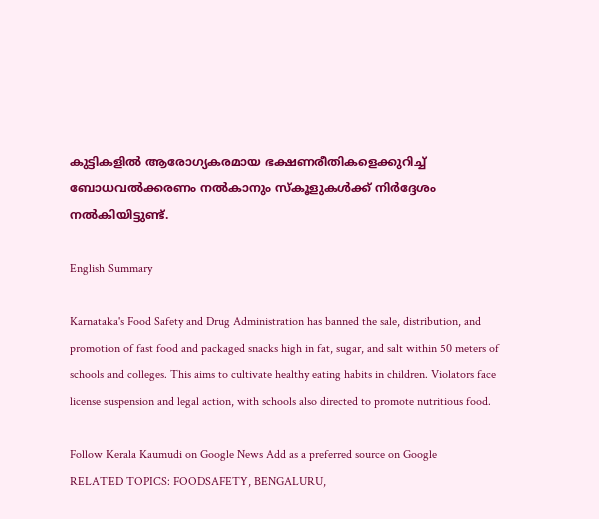കുട്ടികളിൽ ആരോഗ്യകരമായ ഭക്ഷണരീതികളെക്കുറിച്ച് ബോധവൽക്കരണം നൽകാനും സ്‌കൂളുകൾക്ക് നിർദ്ദേശം നൽകിയിട്ടുണ്ട്.

English Summary

Karnataka's Food Safety and Drug Administration has banned the sale, distribution, and promotion of fast food and packaged snacks high in fat, sugar, and salt within 50 meters of schools and colleges. This aims to cultivate healthy eating habits in children. Violators face license suspension and legal action, with schools also directed to promote nutritious food.

Follow Kerala Kaumudi on Google News Add as a preferred source on Google
RELATED TOPICS: FOODSAFETY, BENGALURU,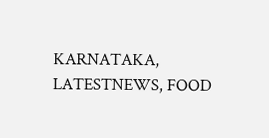KARNATAKA, LATESTNEWS, FOOD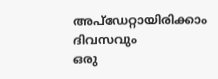അപ്ഡേറ്റായിരിക്കാം ദിവസവും
ഒരു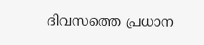ദിവസത്തെ പ്രധാന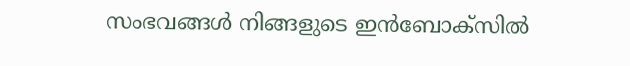സംഭവങ്ങൾ നിങ്ങളുടെ ഇൻബോക്സിൽ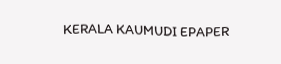KERALA KAUMUDI EPAPER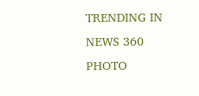TRENDING IN NEWS 360
PHOTO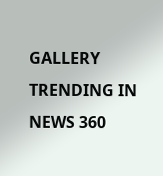GALLERY
TRENDING IN NEWS 360